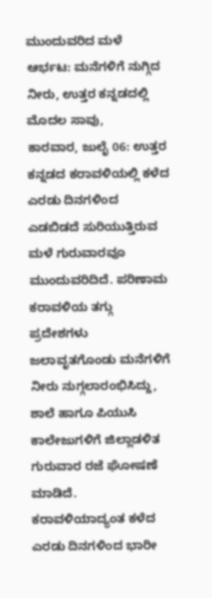ಮುಂದುವರಿದ ಮಳೆ ಆರ್ಭಟ: ಮನೆಗಳಿಗೆ ನುಗ್ಗಿದ ನೀರು, ಉತ್ತರ ಕನ್ನಡದಲ್ಲಿ ಮೊದಲ ಸಾವು,
ಕಾರವಾರ, ಜುಲೈ 06: ಉತ್ತರ ಕನ್ನಡದ ಕರಾವಳಿಯಲ್ಲಿ ಕಳೆದ ಎರಡು ದಿನಗಳಿಂದ ಎಡಬಿಡದೆ ಸುರಿಯುತ್ತಿರುವ ಮಳೆ ಗುರುವಾರವೂ ಮುಂದುವರಿದಿದೆ. ಪರಿಣಾಮ ಕರಾವಳಿಯ ತಗ್ಗು ಪ್ರದೇಶಗಳು ಜಲಾವೃತಗೊಂಡು ಮನೆಗಳಿಗೆ ನೀರು ನುಗ್ಗಲಾರಂಭಿಸಿದ್ದು, ಶಾಲೆ ಹಾಗೂ ಪಿಯುಸಿ ಕಾಲೇಜುಗಳಿಗೆ ಜಿಲ್ಲಾಡಳಿತ ಗುರುವಾರ ರಜೆ ಘೋಷಣೆ ಮಾಡಿದೆ.
ಕರಾವಳಿಯಾದ್ಯಂತ ಕಳೆದ ಎರಡು ದಿನಗಳಿಂದ ಭಾರೀ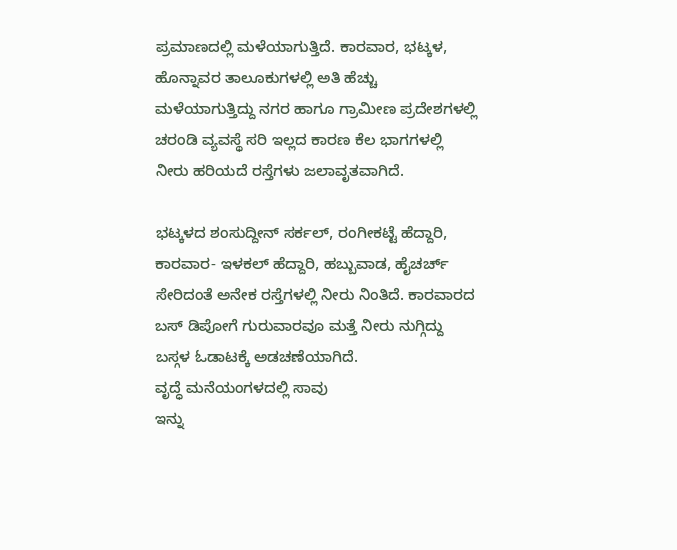ಪ್ರಮಾಣದಲ್ಲಿ ಮಳೆಯಾಗುತ್ತಿದೆ. ಕಾರವಾರ, ಭಟ್ಕಳ, ಹೊನ್ನಾವರ ತಾಲೂಕುಗಳಲ್ಲಿ ಅತಿ ಹೆಚ್ಚು ಮಳೆಯಾಗುತ್ತಿದ್ದು ನಗರ ಹಾಗೂ ಗ್ರಾಮೀಣ ಪ್ರದೇಶಗಳಲ್ಲಿ ಚರಂಡಿ ವ್ಯವಸ್ಥೆ ಸರಿ ಇಲ್ಲದ ಕಾರಣ ಕೆಲ ಭಾಗಗಳಲ್ಲಿ ನೀರು ಹರಿಯದೆ ರಸ್ತೆಗಳು ಜಲಾವೃತವಾಗಿದೆ.

ಭಟ್ಕಳದ ಶಂಸುದ್ದೀನ್ ಸರ್ಕಲ್, ರಂಗೀಕಟ್ಟೆ ಹೆದ್ದಾರಿ, ಕಾರವಾರ- ಇಳಕಲ್ ಹೆದ್ದಾರಿ, ಹಬ್ಬುವಾಡ, ಹೈಚರ್ಚ್ ಸೇರಿದಂತೆ ಅನೇಕ ರಸ್ತೆಗಳಲ್ಲಿ ನೀರು ನಿಂತಿದೆ. ಕಾರವಾರದ ಬಸ್ ಡಿಪೋಗೆ ಗುರುವಾರವೂ ಮತ್ತೆ ನೀರು ನುಗ್ಗಿದ್ದು ಬಸ್ಗಳ ಓಡಾಟಕ್ಕೆ ಅಡಚಣೆಯಾಗಿದೆ.
ವೃದ್ಧೆ ಮನೆಯಂಗಳದಲ್ಲಿ ಸಾವು
ಇನ್ನು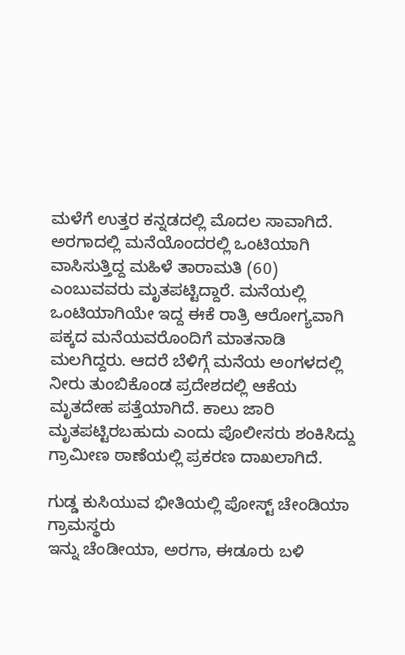ಮಳೆಗೆ ಉತ್ತರ ಕನ್ನಡದಲ್ಲಿ ಮೊದಲ ಸಾವಾಗಿದೆ. ಅರಗಾದಲ್ಲಿ ಮನೆಯೊಂದರಲ್ಲಿ ಒಂಟಿಯಾಗಿ ವಾಸಿಸುತ್ತಿದ್ದ ಮಹಿಳೆ ತಾರಾಮತಿ (60) ಎಂಬುವವರು ಮೃತಪಟ್ಟಿದ್ದಾರೆ. ಮನೆಯಲ್ಲಿ ಒಂಟಿಯಾಗಿಯೇ ಇದ್ದ ಈಕೆ ರಾತ್ರಿ ಆರೋಗ್ಯವಾಗಿ ಪಕ್ಕದ ಮನೆಯವರೊಂದಿಗೆ ಮಾತನಾಡಿ ಮಲಗಿದ್ದರು. ಆದರೆ ಬೆಳಿಗ್ಗೆ ಮನೆಯ ಅಂಗಳದಲ್ಲಿ ನೀರು ತುಂಬಿಕೊಂಡ ಪ್ರದೇಶದಲ್ಲಿ ಆಕೆಯ ಮೃತದೇಹ ಪತ್ತೆಯಾಗಿದೆ. ಕಾಲು ಜಾರಿ ಮೃತಪಟ್ಟಿರಬಹುದು ಎಂದು ಪೊಲೀಸರು ಶಂಕಿಸಿದ್ದು ಗ್ರಾಮೀಣ ಠಾಣೆಯಲ್ಲಿ ಪ್ರಕರಣ ದಾಖಲಾಗಿದೆ.

ಗುಡ್ಡ ಕುಸಿಯುವ ಭೀತಿಯಲ್ಲಿ ಪೋಸ್ಟ್ ಚೇಂಡಿಯಾ ಗ್ರಾಮಸ್ಥರು
ಇನ್ನು ಚೆಂಡೀಯಾ, ಅರಗಾ, ಈಡೂರು ಬಳಿ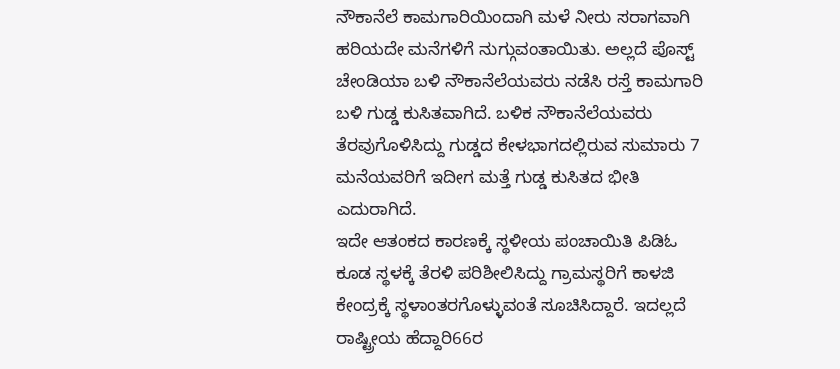ನೌಕಾನೆಲೆ ಕಾಮಗಾರಿಯಿಂದಾಗಿ ಮಳೆ ನೀರು ಸರಾಗವಾಗಿ ಹರಿಯದೇ ಮನೆಗಳಿಗೆ ನುಗ್ಗುವಂತಾಯಿತು. ಅಲ್ಲದೆ ಪೊಸ್ಟ್ ಚೇಂಡಿಯಾ ಬಳಿ ನೌಕಾನೆಲೆಯವರು ನಡೆಸಿ ರಸ್ತೆ ಕಾಮಗಾರಿ ಬಳಿ ಗುಡ್ಡ ಕುಸಿತವಾಗಿದೆ. ಬಳಿಕ ನೌಕಾನೆಲೆಯವರು ತೆರವುಗೊಳಿಸಿದ್ದು ಗುಡ್ಡದ ಕೇಳಭಾಗದಲ್ಲಿರುವ ಸುಮಾರು 7 ಮನೆಯವರಿಗೆ ಇದೀಗ ಮತ್ತೆ ಗುಡ್ಡ ಕುಸಿತದ ಭೀತಿ ಎದುರಾಗಿದೆ.
ಇದೇ ಆತಂಕದ ಕಾರಣಕ್ಕೆ ಸ್ಥಳೀಯ ಪಂಚಾಯಿತಿ ಪಿಡಿಓ ಕೂಡ ಸ್ಥಳಕ್ಕೆ ತೆರಳಿ ಪರಿಶೀಲಿಸಿದ್ದು ಗ್ರಾಮಸ್ಥರಿಗೆ ಕಾಳಜಿ ಕೇಂದ್ರಕ್ಕೆ ಸ್ಥಳಾಂತರಗೊಳ್ಳುವಂತೆ ಸೂಚಿಸಿದ್ದಾರೆ. ಇದಲ್ಲದೆ ರಾಷ್ಟ್ರೀಯ ಹೆದ್ದಾರಿ66ರ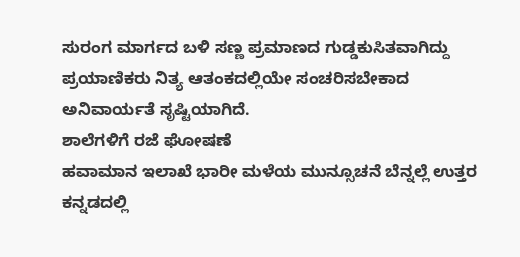ಸುರಂಗ ಮಾರ್ಗದ ಬಳಿ ಸಣ್ಣ ಪ್ರಮಾಣದ ಗುಡ್ಡಕುಸಿತವಾಗಿದ್ದು ಪ್ರಯಾಣಿಕರು ನಿತ್ಯ ಆತಂಕದಲ್ಲಿಯೇ ಸಂಚರಿಸಬೇಕಾದ ಅನಿವಾರ್ಯತೆ ಸೃಷ್ಟಿಯಾಗಿದೆ.
ಶಾಲೆಗಳಿಗೆ ರಜೆ ಘೋಷಣೆ
ಹವಾಮಾನ ಇಲಾಖೆ ಭಾರೀ ಮಳೆಯ ಮುನ್ಸೂಚನೆ ಬೆನ್ನಲ್ಲೆ ಉತ್ತರ ಕನ್ನಡದಲ್ಲಿ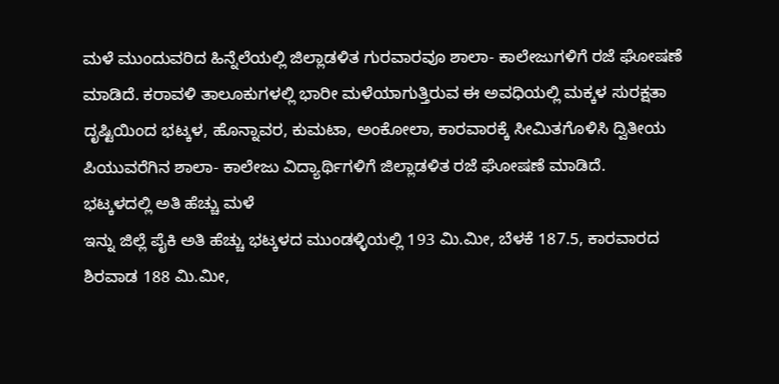ಮಳೆ ಮುಂದುವರಿದ ಹಿನ್ನೆಲೆಯಲ್ಲಿ ಜಿಲ್ಲಾಡಳಿತ ಗುರವಾರವೂ ಶಾಲಾ- ಕಾಲೇಜುಗಳಿಗೆ ರಜೆ ಘೋಷಣೆ ಮಾಡಿದೆ. ಕರಾವಳಿ ತಾಲೂಕುಗಳಲ್ಲಿ ಭಾರೀ ಮಳೆಯಾಗುತ್ತಿರುವ ಈ ಅವಧಿಯಲ್ಲಿ ಮಕ್ಕಳ ಸುರಕ್ಷತಾ ದೃಷ್ಟಿಯಿಂದ ಭಟ್ಕಳ, ಹೊನ್ನಾವರ, ಕುಮಟಾ, ಅಂಕೋಲಾ, ಕಾರವಾರಕ್ಕೆ ಸೀಮಿತಗೊಳಿಸಿ ದ್ವಿತೀಯ ಪಿಯುವರೆಗಿನ ಶಾಲಾ- ಕಾಲೇಜು ವಿದ್ಯಾರ್ಥಿಗಳಿಗೆ ಜಿಲ್ಲಾಡಳಿತ ರಜೆ ಘೋಷಣೆ ಮಾಡಿದೆ.
ಭಟ್ಕಳದಲ್ಲಿ ಅತಿ ಹೆಚ್ಚು ಮಳೆ
ಇನ್ನು ಜಿಲ್ಲೆ ಪೈಕಿ ಅತಿ ಹೆಚ್ಚು ಭಟ್ಕಳದ ಮುಂಡಳ್ಳಿಯಲ್ಲಿ 193 ಮಿ.ಮೀ, ಬೆಳಕೆ 187.5, ಕಾರವಾರದ ಶಿರವಾಡ 188 ಮಿ.ಮೀ,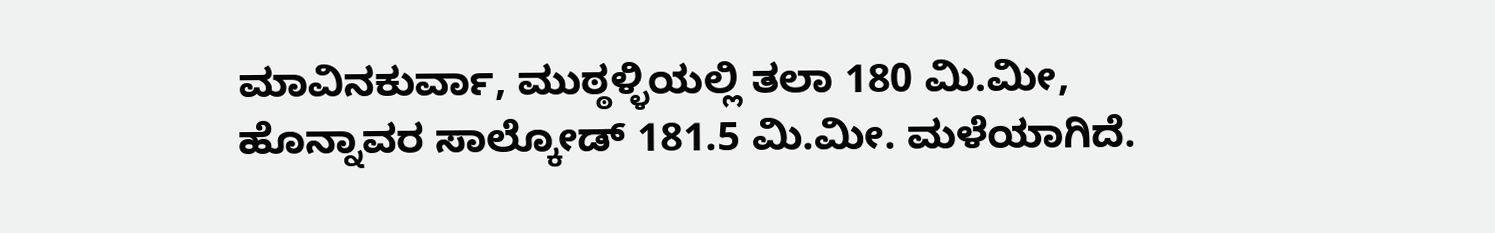ಮಾವಿನಕುರ್ವಾ, ಮುಠ್ಠಳ್ಳಿಯಲ್ಲಿ ತಲಾ 180 ಮಿ.ಮೀ, ಹೊನ್ನಾವರ ಸಾಲ್ಕೋಡ್ 181.5 ಮಿ.ಮೀ. ಮಳೆಯಾಗಿದೆ.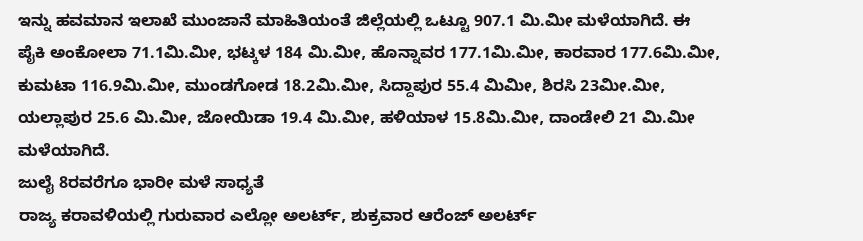ಇನ್ನು ಹವಮಾನ ಇಲಾಖೆ ಮುಂಜಾನೆ ಮಾಹಿತಿಯಂತೆ ಜಿಲ್ಲೆಯಲ್ಲಿ ಒಟ್ಟೂ 907.1 ಮಿ.ಮೀ ಮಳೆಯಾಗಿದೆ. ಈ ಪೈಕಿ ಅಂಕೋಲಾ 71.1ಮಿ.ಮೀ, ಭಟ್ಕಳ 184 ಮಿ.ಮೀ, ಹೊನ್ನಾವರ 177.1ಮಿ.ಮೀ, ಕಾರವಾರ 177.6ಮಿ.ಮೀ, ಕುಮಟಾ 116.9ಮಿ.ಮೀ, ಮುಂಡಗೋಡ 18.2ಮಿ.ಮೀ, ಸಿದ್ದಾಪುರ 55.4 ಮಿಮೀ, ಶಿರಸಿ 23ಮೀ.ಮೀ, ಯಲ್ಲಾಪುರ 25.6 ಮಿ.ಮೀ, ಜೋಯಿಡಾ 19.4 ಮಿ.ಮೀ, ಹಳಿಯಾಳ 15.8ಮಿ.ಮೀ, ದಾಂಡೇಲಿ 21 ಮಿ.ಮೀ ಮಳೆಯಾಗಿದೆ.
ಜುಲೈ 8ರವರೆಗೂ ಭಾರೀ ಮಳೆ ಸಾಧ್ಯತೆ
ರಾಜ್ಯ ಕರಾವಳಿಯಲ್ಲಿ ಗುರುವಾರ ಎಲ್ಲೋ ಅಲರ್ಟ್, ಶುಕ್ರವಾರ ಆರೆಂಜ್ ಅಲರ್ಟ್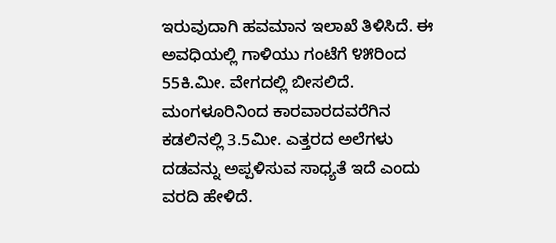ಇರುವುದಾಗಿ ಹವಮಾನ ಇಲಾಖೆ ತಿಳಿಸಿದೆ. ಈ ಅವಧಿಯಲ್ಲಿ ಗಾಳಿಯು ಗಂಟೆಗೆ ೪೫ರಿಂದ 55ಕಿ.ಮೀ. ವೇಗದಲ್ಲಿ ಬೀಸಲಿದೆ. ಮಂಗಳೂರಿನಿಂದ ಕಾರವಾರದವರೆಗಿನ ಕಡಲಿನಲ್ಲಿ 3.5ಮೀ. ಎತ್ತರದ ಅಲೆಗಳು ದಡವನ್ನು ಅಪ್ಪಳಿಸುವ ಸಾಧ್ಯತೆ ಇದೆ ಎಂದು ವರದಿ ಹೇಳಿದೆ.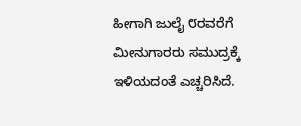ಹೀಗಾಗಿ ಜುಲೈ ೮ರವರೆಗೆ ಮೀನುಗಾರರು ಸಮುದ್ರಕ್ಕೆ ಇಳಿಯದಂತೆ ಎಚ್ಚರಿಸಿದೆ.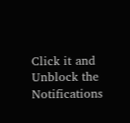Click it and Unblock the Notifications